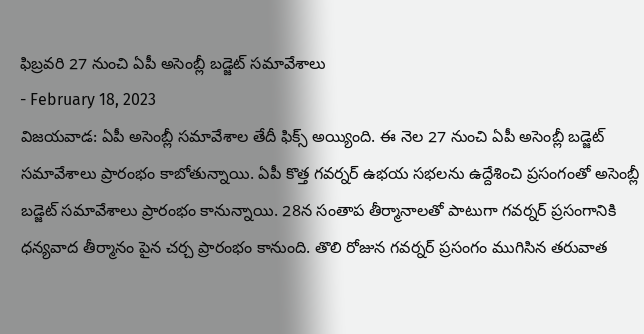ఫిబ్రవరి 27 నుంచి ఏపీ అసెంబ్లీ బడ్జెట్ సమావేశాలు
- February 18, 2023
విజయవాడ: ఏపీ అసెంబ్లీ సమావేశాల తేదీ ఫిక్స్ అయ్యింది. ఈ నెల 27 నుంచి ఏపీ అసెంబ్లీ బడ్జెట్ సమావేశాలు ప్రారంభం కాబోతున్నాయి. ఏపీ కొత్త గవర్నర్ ఉభయ సభలను ఉద్దేశించి ప్రసంగంతో అసెంబ్లీ బడ్జెట్ సమావేశాలు ప్రారంభం కానున్నాయి. 28న సంతాప తీర్మానాలతో పాటుగా గవర్నర్ ప్రసంగానికి ధన్యవాద తీర్మానం పైన చర్చ ప్రారంభం కానుంది. తొలి రోజున గవర్నర్ ప్రసంగం ముగిసిన తరువాత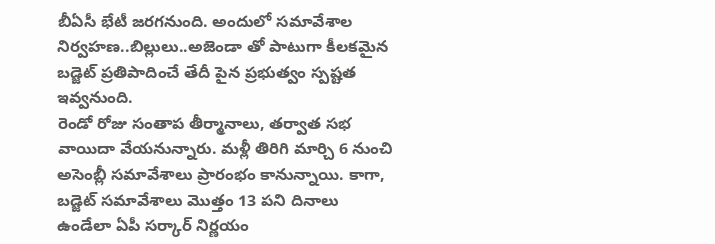బీఏసీ భేటీ జరగనుంది. అందులో సమావేశాల నిర్వహణ..బిల్లులు..అజెండా తో పాటుగా కీలకమైన బడ్జెట్ ప్రతిపాదించే తేదీ పైన ప్రభుత్వం స్పష్టత ఇవ్వనుంది.
రెండో రోజు సంతాప తీర్మానాలు, తర్వాత సభ వాయిదా వేయనున్నారు. మళ్లీ తిరిగి మార్చి 6 నుంచి అసెంబ్లీ సమావేశాలు ప్రారంభం కానున్నాయి. కాగా, బడ్జెట్ సమావేశాలు మొత్తం 13 పని దినాలు ఉండేలా ఏపీ సర్కార్ నిర్ణయం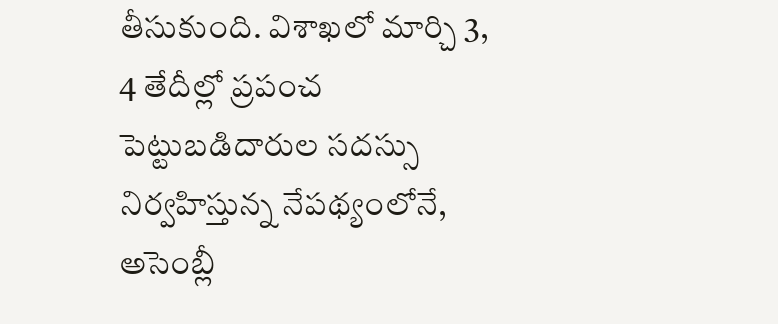తీసుకుంది. విశాఖలో మార్చి 3, 4 తేదీల్లో ప్రపంచ పెట్టుబడిదారుల సదస్సు నిర్వహిస్తున్న నేపథ్యంలోనే, అసెంబ్లీ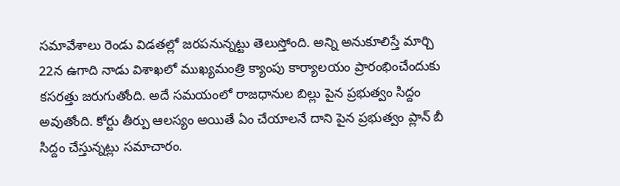సమావేశాలు రెండు విడతల్లో జరపనున్నట్టు తెలుస్తోంది. అన్ని అనుకూలిస్తే మార్చి 22న ఉగాది నాడు విశాఖలో ముఖ్యమంత్రి క్యాంపు కార్యాలయం ప్రారంభించేందుకు కసరత్తు జరుగుతోంది. అదే సమయంలో రాజధానుల బిల్లు పైన ప్రభుత్వం సిద్దం అవుతోంది. కోర్టు తీర్పు ఆలస్యం అయితే ఏం చేయాలనే దాని పైన ప్రభుత్వం ప్లాన్ బీ సిద్దం చేస్తున్నట్లు సమాచారం.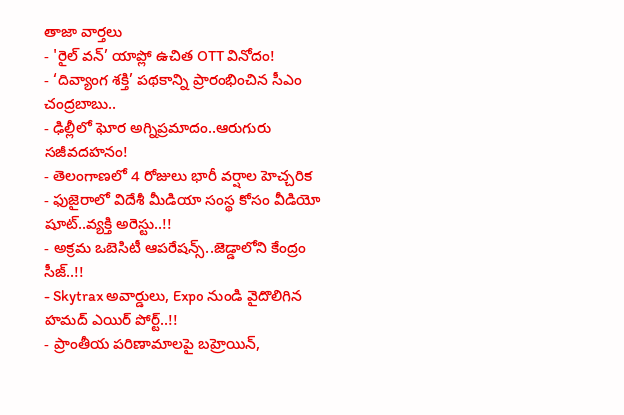తాజా వార్తలు
- 'రైల్ వన్’ యాప్లో ఉచిత OTT వినోదం!
- ‘దివ్యాంగ శక్తి’ పథకాన్ని ప్రారంభించిన సీఎం చంద్రబాబు..
- ఢిల్లీలో ఘోర అగ్నిప్రమాదం..ఆరుగురు సజీవదహనం!
- తెలంగాణలో 4 రోజులు భారీ వర్షాల హెచ్చరిక
- ఫుజైరాలో విదేశీ మీడియా సంస్థ కోసం వీడియో షూట్..వ్యక్తి అరెస్టు..!!
- అక్రమ ఒబెసిటీ ఆపరేషన్స్..జెడ్డాలోని కేంద్రం సీజ్..!!
- Skytrax అవార్డులు, Expo నుండి వైదొలిగిన హమద్ ఎయిర్ పోర్ట్..!!
- ప్రాంతీయ పరిణామాలపై బహ్రెయిన్,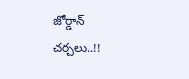జోర్డాన్ చర్చలు..!!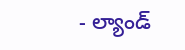- ల్యాండ్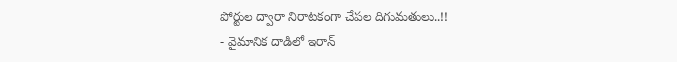పోర్టుల ద్వారా నిరాటకంగా చేపల దిగుమతులు..!!
- వైమానిక దాడిలో ఇరాన్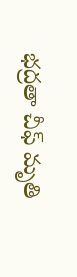భద్రతా చీఫ్ మృతి